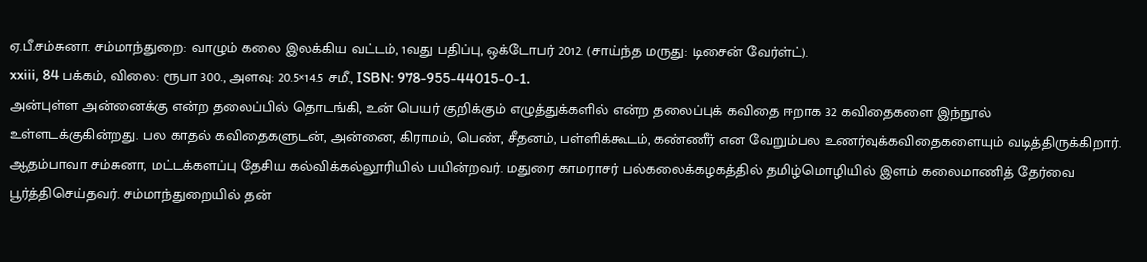ஏ.பீ.சம்சுனா. சம்மாந்துறை: வாழும் கலை இலக்கிய வட்டம், 1வது பதிப்பு, ஒக்டோபர் 2012. (சாய்ந்த மருது: டிசைன் வேர்ள்ட்).
xxiii, 84 பக்கம், விலை: ரூபா 300., அளவு: 20.5×14.5 சமீ., ISBN: 978-955-44015-0-1.
அன்புள்ள அன்னைக்கு என்ற தலைப்பில் தொடங்கி, உன் பெயர் குறிக்கும் எழுத்துக்களில் என்ற தலைப்புக் கவிதை ஈறாக 32 கவிதைகளை இந்நூல் உள்ளடக்குகின்றது. பல காதல் கவிதைகளுடன், அன்னை, கிராமம், பெண், சீதனம், பள்ளிக்கூடம், கண்ணீர் என வேறும்பல உணர்வுக்கவிதைகளையும் வடித்திருக்கிறார். ஆதம்பாவா சம்சுனா, மட்டக்களப்பு தேசிய கல்விக்கல்லூரியில் பயின்றவர். மதுரை காமராசர் பல்கலைக்கழகத்தில் தமிழ்மொழியில் இளம் கலைமாணித் தேர்வை பூர்த்திசெய்தவர். சம்மாந்துறையில் தன்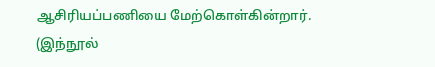ஆசிரியப்பணியை மேற்கொள்கின்றார். (இந்நூல்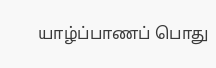யாழ்ப்பாணப் பொது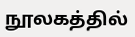நூலகத்தில்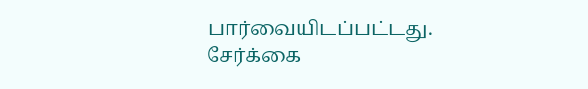பார்வையிடப்பட்டது. சேர்க்கை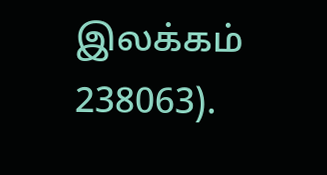இலக்கம் 238063).